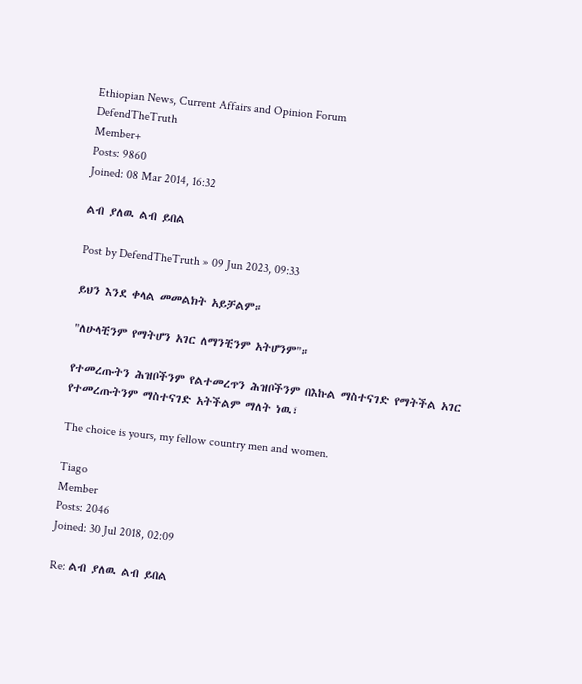Ethiopian News, Current Affairs and Opinion Forum
DefendTheTruth
Member+
Posts: 9860
Joined: 08 Mar 2014, 16:32

ልብ ያለዉ ልብ ይበል

Post by DefendTheTruth » 09 Jun 2023, 09:33

ይህን እንደ ቀላል መመልክት አይቻልም።

"ለሁላቺንም የማትሆን አገር ለማንቺንም አትሆንም"።

የተመረጡትን ሕዝቦችንም የልተመረጥን ሕዝቦችንም በእኩል ማስተናገድ የማትችል አገር የተመረጡትንም ማስተናገድ አትችልም ማለት ነዉ፣

The choice is yours, my fellow country men and women.

Tiago
Member
Posts: 2046
Joined: 30 Jul 2018, 02:09

Re: ልብ ያለዉ ልብ ይበል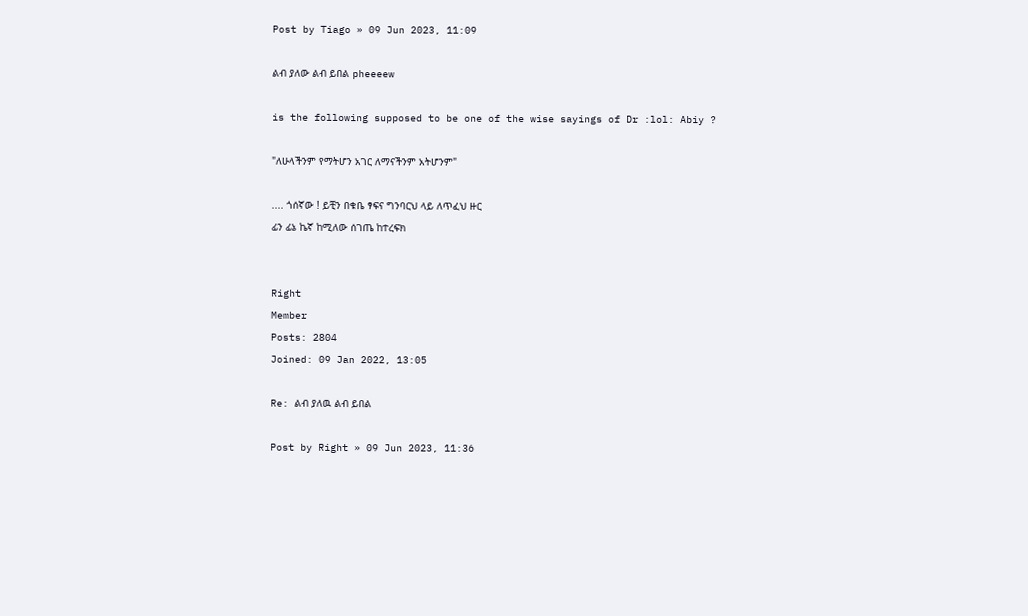Post by Tiago » 09 Jun 2023, 11:09

ልብ ያለው ልብ ይበል pheeeew

is the following supposed to be one of the wise sayings of Dr :lol: Abiy ?

"ለሁላችንም የማትሆን አገር ለማናችንም አትሆንም"

.... ጎሰኛው ! ይቺን በቁቤ ፃፍና ግንባርህ ላይ ለጥፈህ ዙር
ፊን ፊኔ ኬኛ ከሚለው ሰገጤ ከተረፍክ


Right
Member
Posts: 2804
Joined: 09 Jan 2022, 13:05

Re: ልብ ያለዉ ልብ ይበል

Post by Right » 09 Jun 2023, 11:36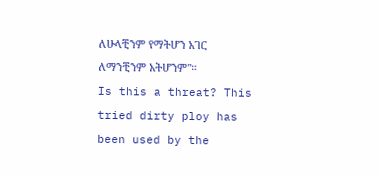ለሁላቺንም የማትሆን አገር ለማንቺንም አትሆንም"።
Is this a threat? This tried dirty ploy has been used by the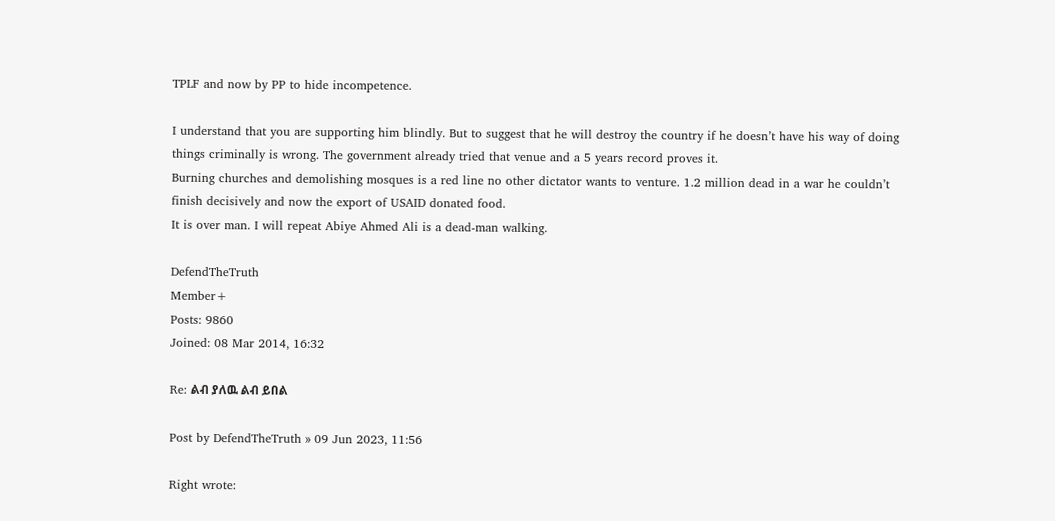TPLF and now by PP to hide incompetence.

I understand that you are supporting him blindly. But to suggest that he will destroy the country if he doesn’t have his way of doing things criminally is wrong. The government already tried that venue and a 5 years record proves it.
Burning churches and demolishing mosques is a red line no other dictator wants to venture. 1.2 million dead in a war he couldn’t finish decisively and now the export of USAID donated food.
It is over man. I will repeat Abiye Ahmed Ali is a dead-man walking.

DefendTheTruth
Member+
Posts: 9860
Joined: 08 Mar 2014, 16:32

Re: ልብ ያለዉ ልብ ይበል

Post by DefendTheTruth » 09 Jun 2023, 11:56

Right wrote: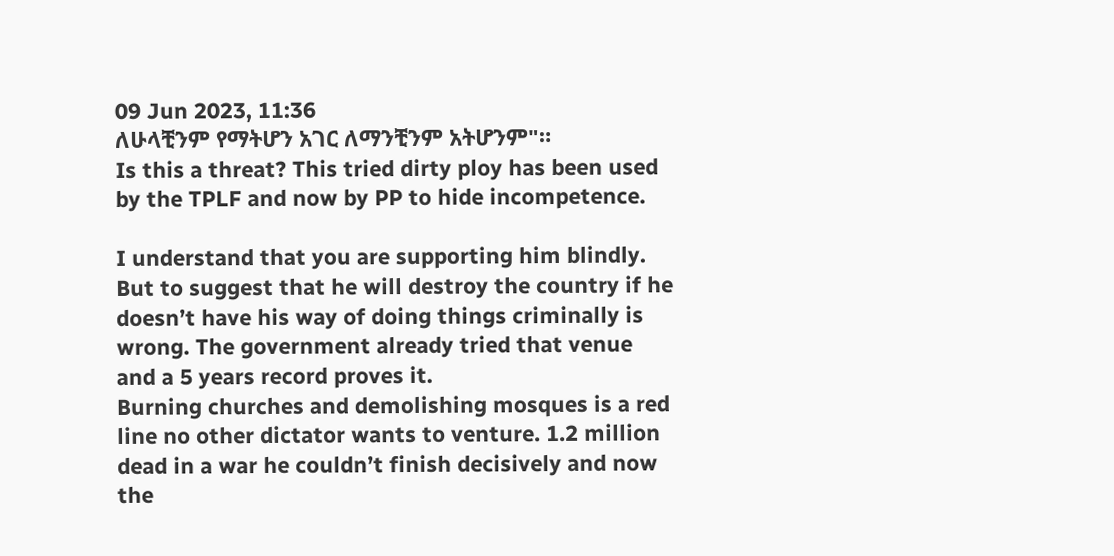09 Jun 2023, 11:36
ለሁላቺንም የማትሆን አገር ለማንቺንም አትሆንም"።
Is this a threat? This tried dirty ploy has been used by the TPLF and now by PP to hide incompetence.

I understand that you are supporting him blindly. But to suggest that he will destroy the country if he doesn’t have his way of doing things criminally is wrong. The government already tried that venue and a 5 years record proves it.
Burning churches and demolishing mosques is a red line no other dictator wants to venture. 1.2 million dead in a war he couldn’t finish decisively and now the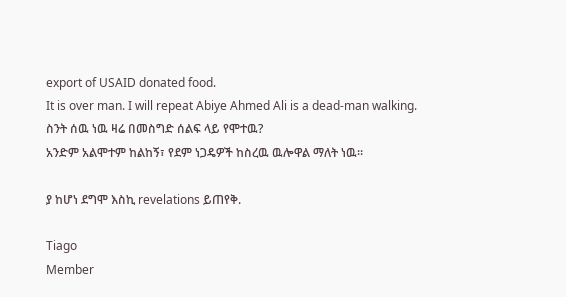export of USAID donated food.
It is over man. I will repeat Abiye Ahmed Ali is a dead-man walking.
ስንት ሰዉ ነዉ ዛሬ በመስግድ ሰልፍ ላይ የሞተዉ?
አንድም አልሞተም ከልከኝ፣ የደም ነጋዴዎች ከስረዉ ዉሎዋል ማለት ነዉ።

ያ ከሆነ ደግሞ እስኪ revelations ይጠየቅ.

Tiago
Member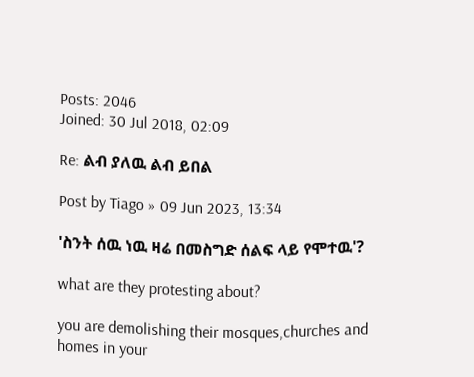Posts: 2046
Joined: 30 Jul 2018, 02:09

Re: ልብ ያለዉ ልብ ይበል

Post by Tiago » 09 Jun 2023, 13:34

'ስንት ሰዉ ነዉ ዛሬ በመስግድ ሰልፍ ላይ የሞተዉ'?

what are they protesting about?

you are demolishing their mosques,churches and homes in your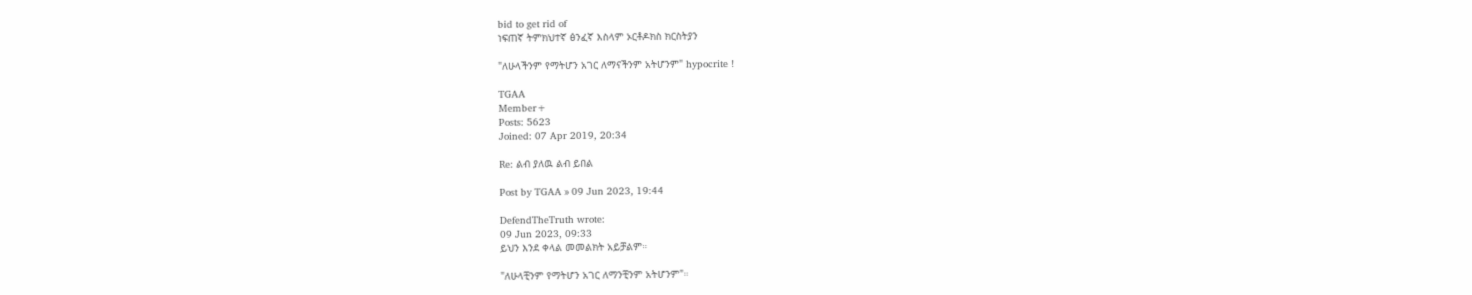bid to get rid of
ነፍጠኛ ትምክህተኛ ፅንፈኛ እስላም ኦርቶዶክስ ክርስትያን

"ለሁላችንም የማትሆን አገር ለማናችንም አትሆንም" hypocrite !

TGAA
Member+
Posts: 5623
Joined: 07 Apr 2019, 20:34

Re: ልብ ያለዉ ልብ ይበል

Post by TGAA » 09 Jun 2023, 19:44

DefendTheTruth wrote:
09 Jun 2023, 09:33
ይህን እንደ ቀላል መመልክት አይቻልም።

"ለሁላቺንም የማትሆን አገር ለማንቺንም አትሆንም"።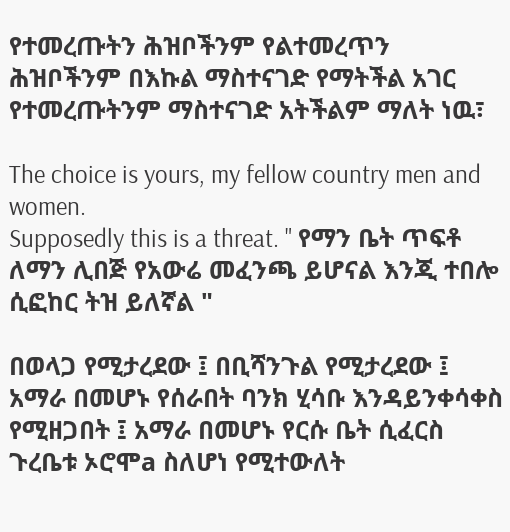የተመረጡትን ሕዝቦችንም የልተመረጥን ሕዝቦችንም በእኩል ማስተናገድ የማትችል አገር የተመረጡትንም ማስተናገድ አትችልም ማለት ነዉ፣

The choice is yours, my fellow country men and women.
Supposedly this is a threat. " የማን ቤት ጥፍቶ ለማን ሊበጅ የአውሬ መፈንጫ ይሆናል እንጂ ተበሎ ሲፎከር ትዝ ይለኛል "

በወላጋ የሚታረደው ፤ በቢሻንጉል የሚታረደው ፤ አማራ በመሆኑ የሰራበት ባንክ ሂሳቡ እንዳይንቀሳቀስ የሚዘጋበት ፤ አማራ በመሆኑ የርሱ ቤት ሲፈርስ ጉረቤቱ ኦሮሞa ስለሆነ የሚተውለት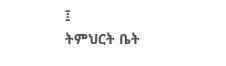፤
ትምህርት ቤት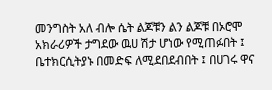መንግስት አለ ብሎ ሴት ልጆቹን ልን ልጆቹ በኦሮሞ አክራሪዎች ታግደው ዉሀ ሽታ ሆነው የሚጠፉበት ፤ ቤተክርሲትያኑ በመድፍ ለሚደበደብበት ፤ በሀገሩ ዋና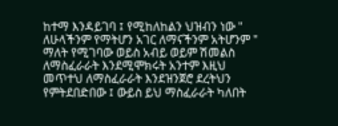ከተማ እንዳይገባ ፤ የሚከለከልን ህዝብን ነው " ለሁላችንም የማትሆን አገር ለማናችንም አትሆንም " ማለት የሚገባው ወይስ አብይ ወይም ሽመልስ ለማስፈራራት እንደሚሞክሩት አንተም እዚህ መጥተህ ለማስፈራራት እንደዝንጀሮ ደረትህን የምትደበድበው ፤ ውይስ ይህ ማስፈራራት ካለበት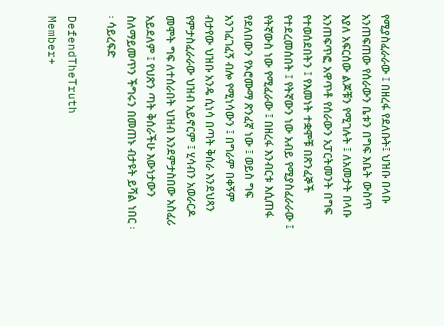የሚያስፈራራው ፤ በዘረፋ የደለቡት፤ ህዝቡ በላቡ አንጠፍጠው የሰራውን ቤቱን በግፍ እቤት ውስጥ እያለ አፍርሰው ልጆቹን የሚገሉት ፤ ለአመታት በላቡ አንጠፍጥፎ አዋጥቶ የሰራውን አፓርትመንት በግፍ የተወሰደበትን ፤ የእመነት ተቋሞቹ በጽንፈኞች የተደረመሰበት ፤ የትኛውን ነው አብይ የሚያስፈራራው ፤ የትኛውስ ነው የሚፈራው ፤ በዘረፋ እንብርቱ እሲጠፋ የደለበውን የኦሮሙማ ጽንፈኛ ነው ፤ ወይስ ግፍ አንገፈገፈኝ ብሎ የሚነሳውን ፤ በግራም በቀኝም ብታየው ህዝቡ አንዴ ሲነሳ በጣት ቅሰራ እንደህጻን የምታስፈራራው ህዝብ አይኖርም ፤ ሂሳብን አወራርዶ መሞት ግፍ ለተሰራበት ህዝብ እንደምታስበው አስፈሪ አይደለም ፤ የህጽን ጣት ቅሰራችሁ እውነታውን ስለማይመጥን ችግሩን በመጠኑ ብታዩት ይሻል ነበር ፡፡ ሳይረፍድ

DefendTheTruth
Member+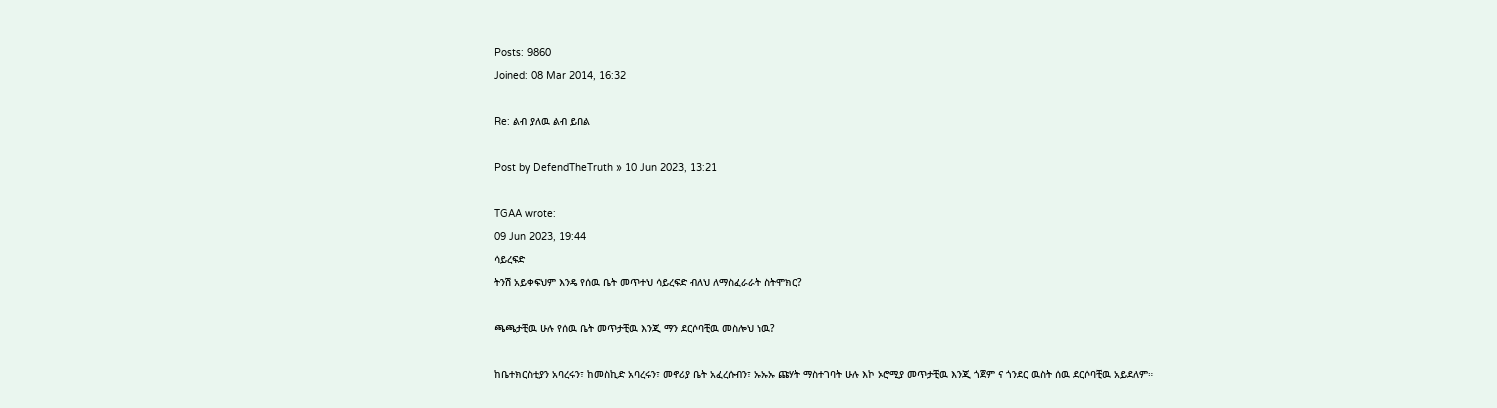Posts: 9860
Joined: 08 Mar 2014, 16:32

Re: ልብ ያለዉ ልብ ይበል

Post by DefendTheTruth » 10 Jun 2023, 13:21

TGAA wrote:
09 Jun 2023, 19:44
ሳይረፍድ
ትንሽ አይቀፍህም እንዴ የሰዉ ቤት መጥተህ ሳይረፍድ ብለህ ለማስፈራራት ስትሞክር?

ጫጫታቺዉ ሁሉ የሰዉ ቤት መጥታቺዉ እንጂ ማን ደርሶባቺዉ መስሎህ ነዉ?

ከቤተክርስቲያን አባረሩን፣ ከመስኪድ አባረሩን፣ መኖሪያ ቤት አፈረሱብን፣ ኡኡኡ ጩሃት ማስተገባት ሁሉ እኮ ኦሮሚያ መጥታቺዉ እንጂ ጎጀም ና ጎንደር ዉስት ሰዉ ደርሶባቺዉ አይደለም።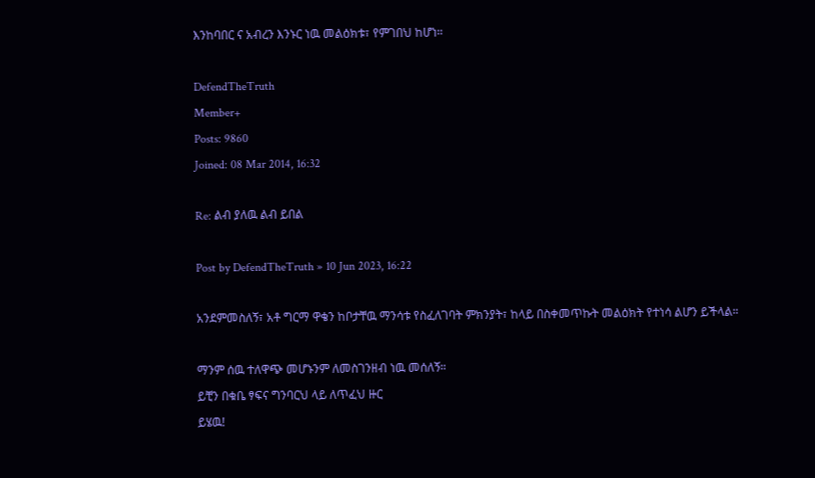እንከባበር ና አብረን እንኑር ነዉ መልዕክቱ፣ የምገበህ ከሆነ።

DefendTheTruth
Member+
Posts: 9860
Joined: 08 Mar 2014, 16:32

Re: ልብ ያለዉ ልብ ይበል

Post by DefendTheTruth » 10 Jun 2023, 16:22

አንደምመስለኝ፣ አቶ ግርማ ዋቄን ከቦታቸዉ ማንሳቱ የስፈለገባት ምክንያት፣ ከላይ በስቀመጥኩት መልዕክት የተነሳ ልሆን ይችላል።

ማንም ሰዉ ተለዋጭ መሆኑንም ለመስገንዘብ ነዉ መሰለኝ።
ይቺን በቁቤ ፃፍና ግንባርህ ላይ ለጥፈህ ዙር
ይሄዉ!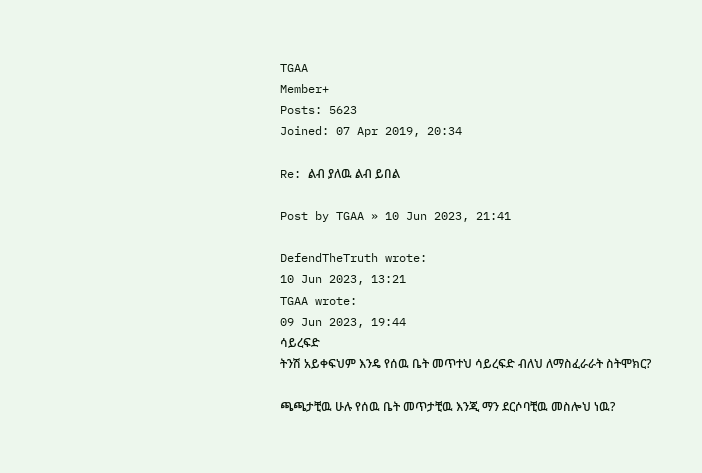TGAA
Member+
Posts: 5623
Joined: 07 Apr 2019, 20:34

Re: ልብ ያለዉ ልብ ይበል

Post by TGAA » 10 Jun 2023, 21:41

DefendTheTruth wrote:
10 Jun 2023, 13:21
TGAA wrote:
09 Jun 2023, 19:44
ሳይረፍድ
ትንሽ አይቀፍህም እንዴ የሰዉ ቤት መጥተህ ሳይረፍድ ብለህ ለማስፈራራት ስትሞክር?

ጫጫታቺዉ ሁሉ የሰዉ ቤት መጥታቺዉ እንጂ ማን ደርሶባቺዉ መስሎህ ነዉ?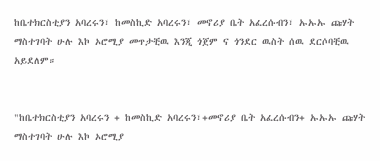ከቤተክርስቲያን አባረሩን፣ ከመስኪድ አባረሩን፣ መኖሪያ ቤት አፈረሱብን፣ ኡኡኡ ጩሃት ማስተገባት ሁሉ እኮ ኦሮሚያ መጥታቺዉ እንጂ ጎጀም ና ጎንደር ዉስት ሰዉ ደርሶባቺዉ አይደለም።


"ከቤተክርስቲያን አባረሩን + ከመስኪድ አባረሩን፣+መኖሪያ ቤት አፈረሱብን+ ኡኡኡ ጩሃት ማስተገባት ሁሉ እኮ ኦሮሚያ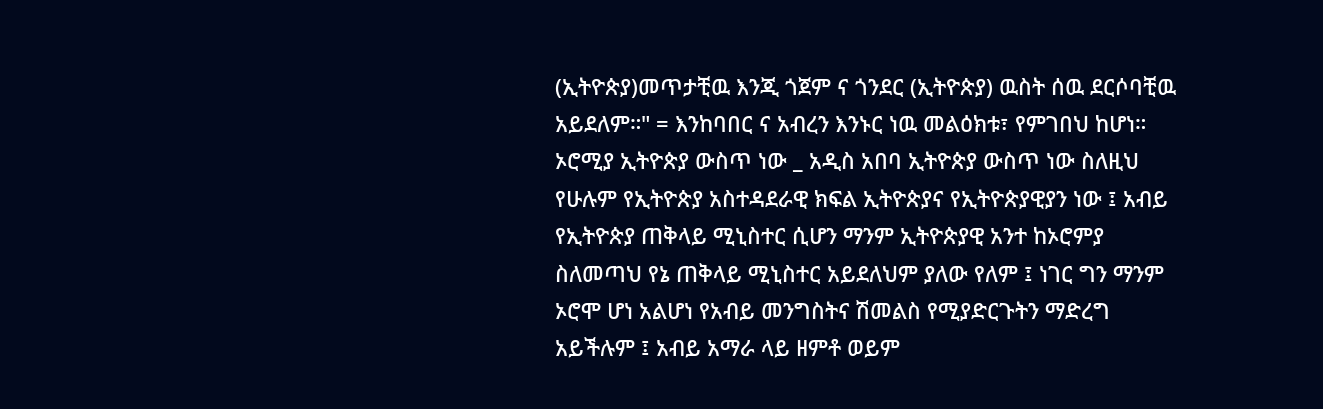(ኢትዮጵያ)መጥታቺዉ እንጂ ጎጀም ና ጎንደር (ኢትዮጵያ) ዉስት ሰዉ ደርሶባቺዉ አይደለም።" = እንከባበር ና አብረን እንኑር ነዉ መልዕክቱ፣ የምገበህ ከሆነ። ኦሮሚያ ኢትዮጵያ ውስጥ ነው _ አዲስ አበባ ኢትዮጵያ ውስጥ ነው ስለዚህ የሁሉም የኢትዮጵያ አስተዳደራዊ ክፍል ኢትዮጵያና የኢትዮጵያዊያን ነው ፤ አብይ የኢትዮጵያ ጠቅላይ ሚኒስተር ሲሆን ማንም ኢትዮጵያዊ አንተ ከኦሮምያ ስለመጣህ የኔ ጠቅላይ ሚኒስተር አይደለህም ያለው የለም ፤ ነገር ግን ማንም ኦሮሞ ሆነ አልሆነ የአብይ መንግስትና ሽመልስ የሚያድርጉትን ማድረግ አይችሉም ፤ አብይ አማራ ላይ ዘምቶ ወይም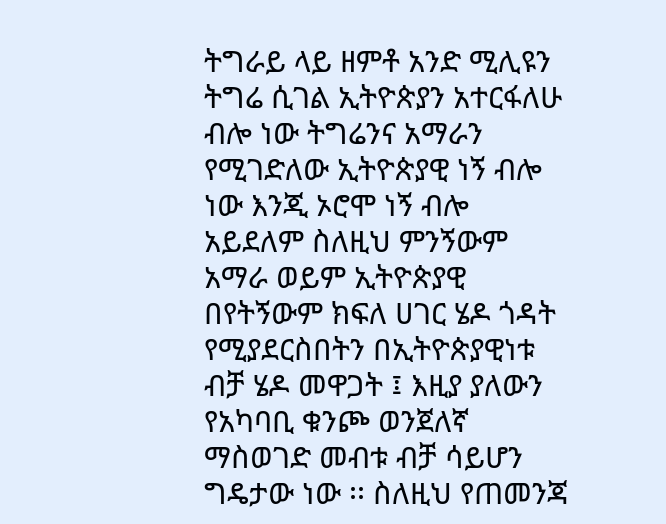ትግራይ ላይ ዘምቶ አንድ ሚሊዩን ትግሬ ሲገል ኢትዮጵያን አተርፋለሁ ብሎ ነው ትግሬንና አማራን የሚገድለው ኢትዮጵያዊ ነኝ ብሎ ነው እንጂ ኦሮሞ ነኝ ብሎ አይደለም ስለዚህ ምንኝውም አማራ ወይም ኢትዮጵያዊ በየትኝውም ክፍለ ሀገር ሄዶ ጎዳት የሚያደርስበትን በኢትዮጵያዊነቱ ብቻ ሄዶ መዋጋት ፤ እዚያ ያለውን የአካባቢ ቁንጮ ወንጀለኛ ማስወገድ መብቱ ብቻ ሳይሆን ግዴታው ነው ፡፡ ስለዚህ የጠመንጃ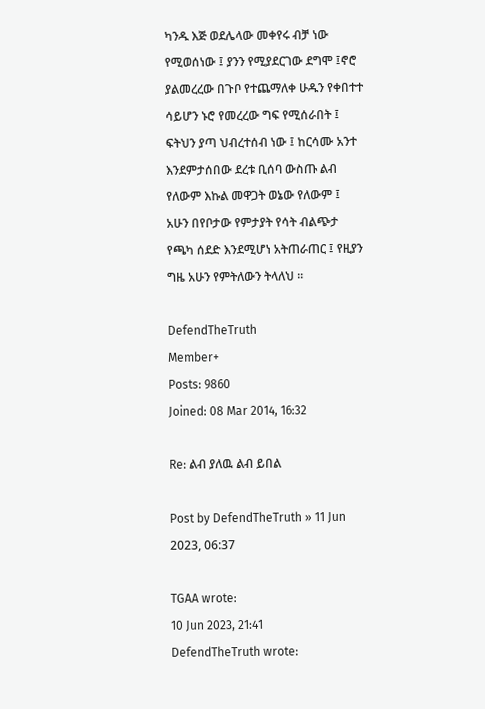ካንዱ እጅ ወደሌላው መቀየሩ ብቻ ነው የሚወሰነው ፤ ያንን የሚያደርገው ደግሞ ፤ኖሮ ያልመረረው በጉቦ የተጨማለቀ ሁዱን የቀበተተ ሳይሆን ኑሮ የመረረው ግፍ የሚሰራበት ፤ ፍትህን ያጣ ህብረተሰብ ነው ፤ ከርሳሙ አንተ እንደምታሰበው ደረቱ ቢሰባ ውስጡ ልብ የለውም እኩል መዋጋት ወኔው የለውም ፤ አሁን በየቦታው የምታያት የሳት ብልጭታ የጫካ ሰደድ እንደሚሆነ አትጠራጠር ፤ የዚያን ግዜ አሁን የምትለውን ትላለህ ፡፡

DefendTheTruth
Member+
Posts: 9860
Joined: 08 Mar 2014, 16:32

Re: ልብ ያለዉ ልብ ይበል

Post by DefendTheTruth » 11 Jun 2023, 06:37

TGAA wrote:
10 Jun 2023, 21:41
DefendTheTruth wrote: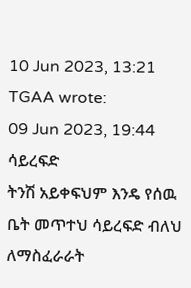10 Jun 2023, 13:21
TGAA wrote:
09 Jun 2023, 19:44
ሳይረፍድ
ትንሽ አይቀፍህም እንዴ የሰዉ ቤት መጥተህ ሳይረፍድ ብለህ ለማስፈራራት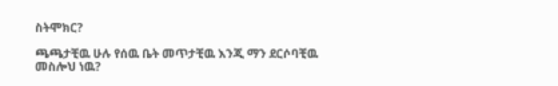ስትሞክር?

ጫጫታቺዉ ሁሉ የሰዉ ቤት መጥታቺዉ እንጂ ማን ደርሶባቺዉ መስሎህ ነዉ?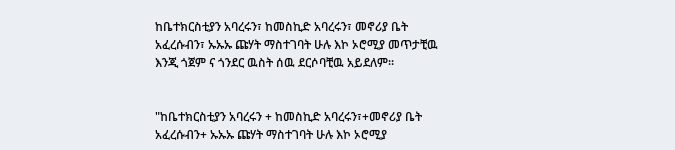ከቤተክርስቲያን አባረሩን፣ ከመስኪድ አባረሩን፣ መኖሪያ ቤት አፈረሱብን፣ ኡኡኡ ጩሃት ማስተገባት ሁሉ እኮ ኦሮሚያ መጥታቺዉ እንጂ ጎጀም ና ጎንደር ዉስት ሰዉ ደርሶባቺዉ አይደለም።


"ከቤተክርስቲያን አባረሩን + ከመስኪድ አባረሩን፣+መኖሪያ ቤት አፈረሱብን+ ኡኡኡ ጩሃት ማስተገባት ሁሉ እኮ ኦሮሚያ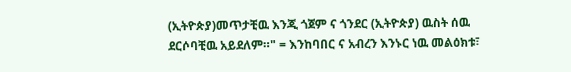(ኢትዮጵያ)መጥታቺዉ እንጂ ጎጀም ና ጎንደር (ኢትዮጵያ) ዉስት ሰዉ ደርሶባቺዉ አይደለም።" = እንከባበር ና አብረን እንኑር ነዉ መልዕክቱ፣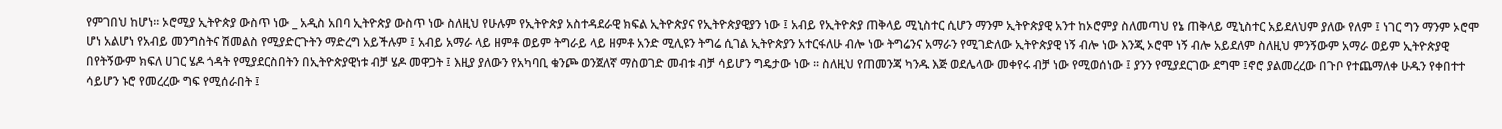የምገበህ ከሆነ። ኦሮሚያ ኢትዮጵያ ውስጥ ነው _ አዲስ አበባ ኢትዮጵያ ውስጥ ነው ስለዚህ የሁሉም የኢትዮጵያ አስተዳደራዊ ክፍል ኢትዮጵያና የኢትዮጵያዊያን ነው ፤ አብይ የኢትዮጵያ ጠቅላይ ሚኒስተር ሲሆን ማንም ኢትዮጵያዊ አንተ ከኦሮምያ ስለመጣህ የኔ ጠቅላይ ሚኒስተር አይደለህም ያለው የለም ፤ ነገር ግን ማንም ኦሮሞ ሆነ አልሆነ የአብይ መንግስትና ሽመልስ የሚያድርጉትን ማድረግ አይችሉም ፤ አብይ አማራ ላይ ዘምቶ ወይም ትግራይ ላይ ዘምቶ አንድ ሚሊዩን ትግሬ ሲገል ኢትዮጵያን አተርፋለሁ ብሎ ነው ትግሬንና አማራን የሚገድለው ኢትዮጵያዊ ነኝ ብሎ ነው እንጂ ኦሮሞ ነኝ ብሎ አይደለም ስለዚህ ምንኝውም አማራ ወይም ኢትዮጵያዊ በየትኝውም ክፍለ ሀገር ሄዶ ጎዳት የሚያደርስበትን በኢትዮጵያዊነቱ ብቻ ሄዶ መዋጋት ፤ እዚያ ያለውን የአካባቢ ቁንጮ ወንጀለኛ ማስወገድ መብቱ ብቻ ሳይሆን ግዴታው ነው ፡፡ ስለዚህ የጠመንጃ ካንዱ እጅ ወደሌላው መቀየሩ ብቻ ነው የሚወሰነው ፤ ያንን የሚያደርገው ደግሞ ፤ኖሮ ያልመረረው በጉቦ የተጨማለቀ ሁዱን የቀበተተ ሳይሆን ኑሮ የመረረው ግፍ የሚሰራበት ፤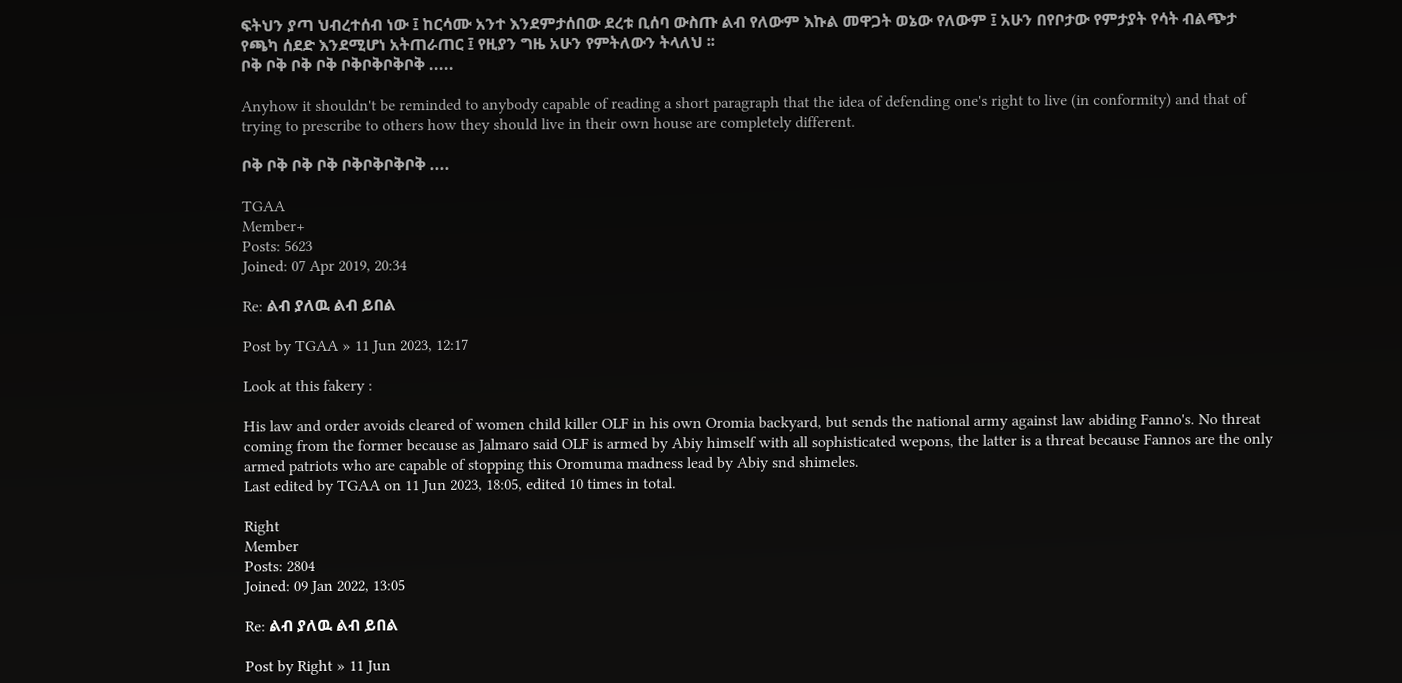ፍትህን ያጣ ህብረተሰብ ነው ፤ ከርሳሙ አንተ እንደምታሰበው ደረቱ ቢሰባ ውስጡ ልብ የለውም እኩል መዋጋት ወኔው የለውም ፤ አሁን በየቦታው የምታያት የሳት ብልጭታ የጫካ ሰደድ እንደሚሆነ አትጠራጠር ፤ የዚያን ግዜ አሁን የምትለውን ትላለህ ፡፡
ቦቅ ቦቅ ቦቅ ቦቅ ቦቅቦቅቦቅቦቅ .....

Anyhow it shouldn't be reminded to anybody capable of reading a short paragraph that the idea of defending one's right to live (in conformity) and that of trying to prescribe to others how they should live in their own house are completely different.

ቦቅ ቦቅ ቦቅ ቦቅ ቦቅቦቅቦቅቦቅ ....

TGAA
Member+
Posts: 5623
Joined: 07 Apr 2019, 20:34

Re: ልብ ያለዉ ልብ ይበል

Post by TGAA » 11 Jun 2023, 12:17

Look at this fakery :

His law and order avoids cleared of women child killer OLF in his own Oromia backyard, but sends the national army against law abiding Fanno's. No threat coming from the former because as Jalmaro said OLF is armed by Abiy himself with all sophisticated wepons, the latter is a threat because Fannos are the only armed patriots who are capable of stopping this Oromuma madness lead by Abiy snd shimeles.
Last edited by TGAA on 11 Jun 2023, 18:05, edited 10 times in total.

Right
Member
Posts: 2804
Joined: 09 Jan 2022, 13:05

Re: ልብ ያለዉ ልብ ይበል

Post by Right » 11 Jun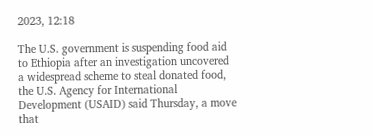2023, 12:18

The U.S. government is suspending food aid to Ethiopia after an investigation uncovered a widespread scheme to steal donated food, the U.S. Agency for International Development (USAID) said Thursday, a move that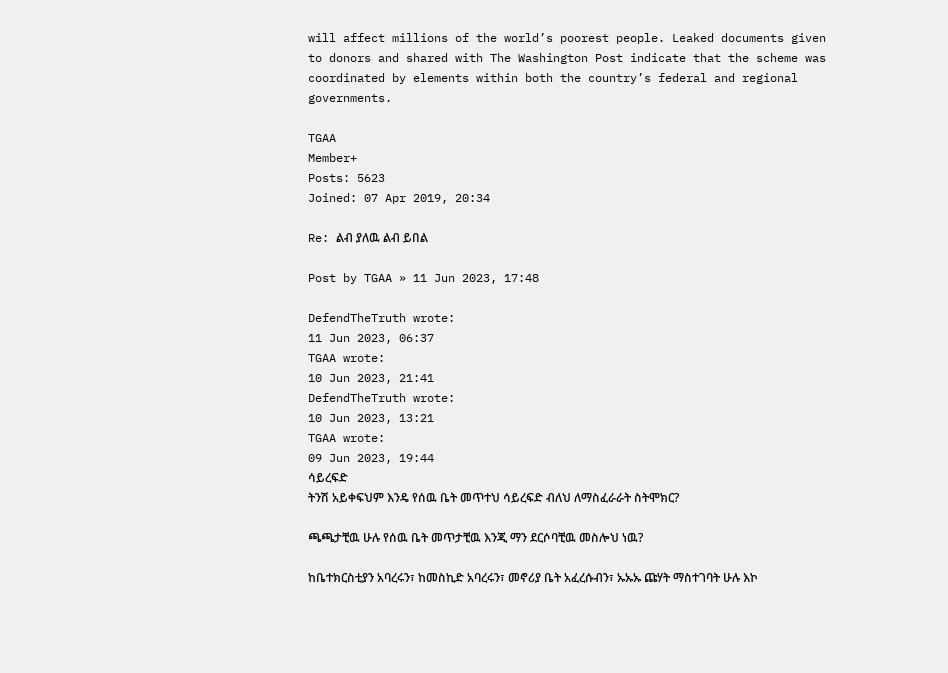will affect millions of the world’s poorest people. Leaked documents given to donors and shared with The Washington Post indicate that the scheme was coordinated by elements within both the country’s federal and regional governments.

TGAA
Member+
Posts: 5623
Joined: 07 Apr 2019, 20:34

Re: ልብ ያለዉ ልብ ይበል

Post by TGAA » 11 Jun 2023, 17:48

DefendTheTruth wrote:
11 Jun 2023, 06:37
TGAA wrote:
10 Jun 2023, 21:41
DefendTheTruth wrote:
10 Jun 2023, 13:21
TGAA wrote:
09 Jun 2023, 19:44
ሳይረፍድ
ትንሽ አይቀፍህም እንዴ የሰዉ ቤት መጥተህ ሳይረፍድ ብለህ ለማስፈራራት ስትሞክር?

ጫጫታቺዉ ሁሉ የሰዉ ቤት መጥታቺዉ እንጂ ማን ደርሶባቺዉ መስሎህ ነዉ?

ከቤተክርስቲያን አባረሩን፣ ከመስኪድ አባረሩን፣ መኖሪያ ቤት አፈረሱብን፣ ኡኡኡ ጩሃት ማስተገባት ሁሉ እኮ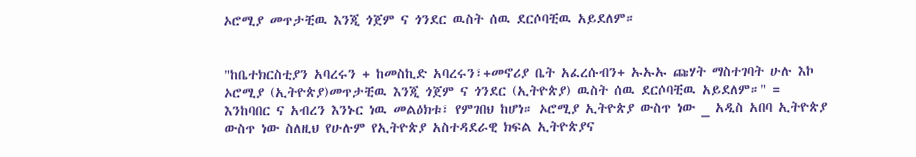ኦሮሚያ መጥታቺዉ እንጂ ጎጀም ና ጎንደር ዉስት ሰዉ ደርሶባቺዉ አይደለም።


"ከቤተክርስቲያን አባረሩን + ከመስኪድ አባረሩን፣+መኖሪያ ቤት አፈረሱብን+ ኡኡኡ ጩሃት ማስተገባት ሁሉ እኮ ኦሮሚያ (ኢትዮጵያ)መጥታቺዉ እንጂ ጎጀም ና ጎንደር (ኢትዮጵያ) ዉስት ሰዉ ደርሶባቺዉ አይደለም።" = እንከባበር ና አብረን እንኑር ነዉ መልዕክቱ፣ የምገበህ ከሆነ። ኦሮሚያ ኢትዮጵያ ውስጥ ነው _ አዲስ አበባ ኢትዮጵያ ውስጥ ነው ስለዚህ የሁሉም የኢትዮጵያ አስተዳደራዊ ክፍል ኢትዮጵያና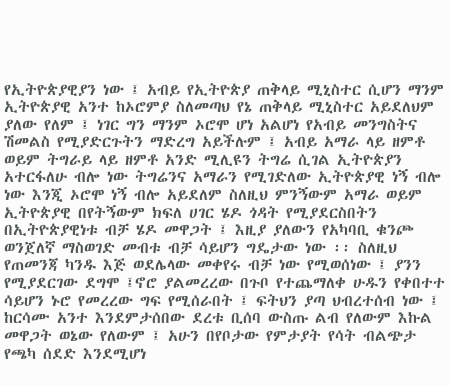የኢትዮጵያዊያን ነው ፤ አብይ የኢትዮጵያ ጠቅላይ ሚኒስተር ሲሆን ማንም ኢትዮጵያዊ አንተ ከኦሮምያ ስለመጣህ የኔ ጠቅላይ ሚኒስተር አይደለህም ያለው የለም ፤ ነገር ግን ማንም ኦሮሞ ሆነ አልሆነ የአብይ መንግስትና ሽመልስ የሚያድርጉትን ማድረግ አይችሉም ፤ አብይ አማራ ላይ ዘምቶ ወይም ትግራይ ላይ ዘምቶ አንድ ሚሊዩን ትግሬ ሲገል ኢትዮጵያን አተርፋለሁ ብሎ ነው ትግሬንና አማራን የሚገድለው ኢትዮጵያዊ ነኝ ብሎ ነው እንጂ ኦሮሞ ነኝ ብሎ አይደለም ስለዚህ ምንኝውም አማራ ወይም ኢትዮጵያዊ በየትኝውም ክፍለ ሀገር ሄዶ ጎዳት የሚያደርስበትን በኢትዮጵያዊነቱ ብቻ ሄዶ መዋጋት ፤ እዚያ ያለውን የአካባቢ ቁንጮ ወንጀለኛ ማስወገድ መብቱ ብቻ ሳይሆን ግዴታው ነው ፡፡ ስለዚህ የጠመንጃ ካንዱ እጅ ወደሌላው መቀየሩ ብቻ ነው የሚወሰነው ፤ ያንን የሚያደርገው ደግሞ ፤ኖሮ ያልመረረው በጉቦ የተጨማለቀ ሁዱን የቀበተተ ሳይሆን ኑሮ የመረረው ግፍ የሚሰራበት ፤ ፍትህን ያጣ ህብረተሰብ ነው ፤ ከርሳሙ አንተ እንደምታሰበው ደረቱ ቢሰባ ውስጡ ልብ የለውም እኩል መዋጋት ወኔው የለውም ፤ አሁን በየቦታው የምታያት የሳት ብልጭታ የጫካ ሰደድ እንደሚሆነ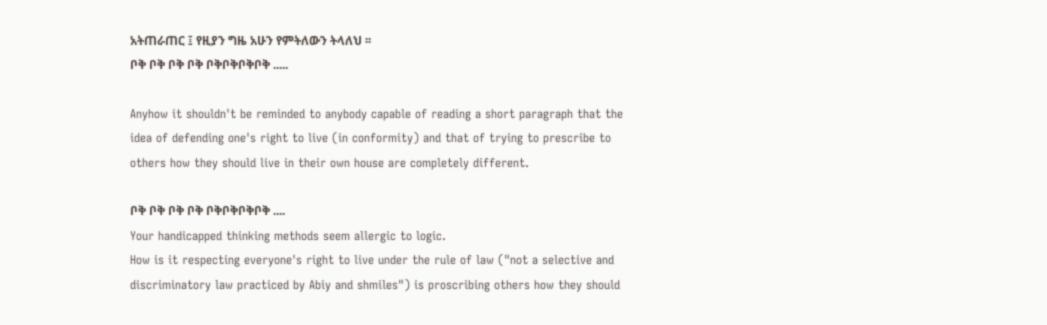አትጠራጠር ፤ የዚያን ግዜ አሁን የምትለውን ትላለህ ፡፡
ቦቅ ቦቅ ቦቅ ቦቅ ቦቅቦቅቦቅቦቅ .....

Anyhow it shouldn't be reminded to anybody capable of reading a short paragraph that the idea of defending one's right to live (in conformity) and that of trying to prescribe to others how they should live in their own house are completely different.

ቦቅ ቦቅ ቦቅ ቦቅ ቦቅቦቅቦቅቦቅ ....
Your handicapped thinking methods seem allergic to logic.
How is it respecting everyone's right to live under the rule of law ("not a selective and discriminatory law practiced by Abiy and shmiles") is proscribing others how they should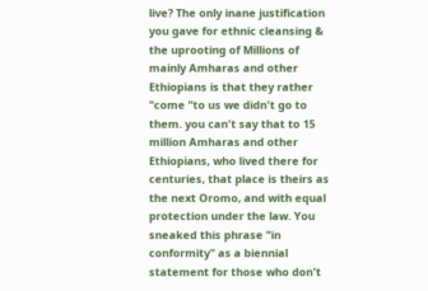live? The only inane justification you gave for ethnic cleansing & the uprooting of Millions of mainly Amharas and other Ethiopians is that they rather "come "to us we didn't go to them. you can't say that to 15 million Amharas and other Ethiopians, who lived there for centuries, that place is theirs as the next Oromo, and with equal protection under the law. You sneaked this phrase "in conformity" as a biennial statement for those who don't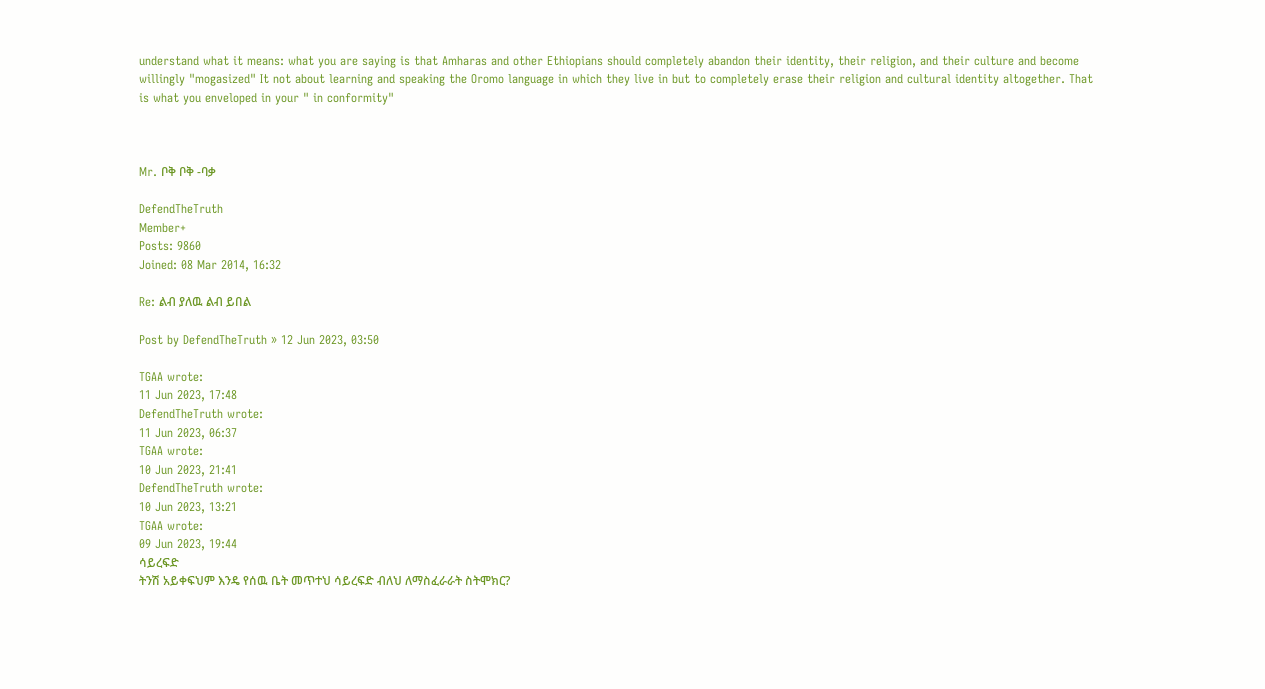understand what it means: what you are saying is that Amharas and other Ethiopians should completely abandon their identity, their religion, and their culture and become willingly "mogasized" It not about learning and speaking the Oromo language in which they live in but to completely erase their religion and cultural identity altogether. That is what you enveloped in your " in conformity"



Mr. ቦቅ ቦቅ -ባቃ

DefendTheTruth
Member+
Posts: 9860
Joined: 08 Mar 2014, 16:32

Re: ልብ ያለዉ ልብ ይበል

Post by DefendTheTruth » 12 Jun 2023, 03:50

TGAA wrote:
11 Jun 2023, 17:48
DefendTheTruth wrote:
11 Jun 2023, 06:37
TGAA wrote:
10 Jun 2023, 21:41
DefendTheTruth wrote:
10 Jun 2023, 13:21
TGAA wrote:
09 Jun 2023, 19:44
ሳይረፍድ
ትንሽ አይቀፍህም እንዴ የሰዉ ቤት መጥተህ ሳይረፍድ ብለህ ለማስፈራራት ስትሞክር?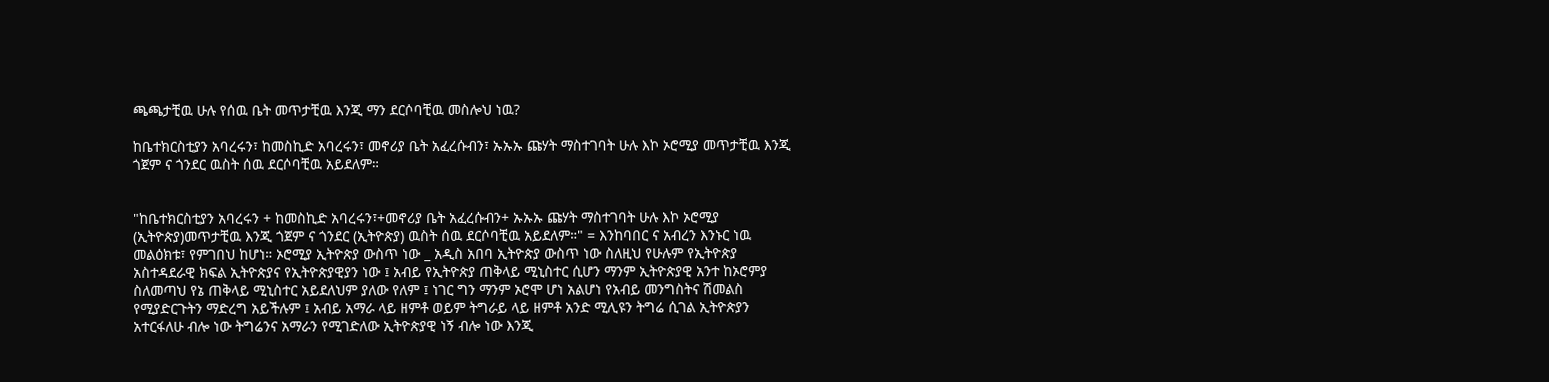ጫጫታቺዉ ሁሉ የሰዉ ቤት መጥታቺዉ እንጂ ማን ደርሶባቺዉ መስሎህ ነዉ?

ከቤተክርስቲያን አባረሩን፣ ከመስኪድ አባረሩን፣ መኖሪያ ቤት አፈረሱብን፣ ኡኡኡ ጩሃት ማስተገባት ሁሉ እኮ ኦሮሚያ መጥታቺዉ እንጂ ጎጀም ና ጎንደር ዉስት ሰዉ ደርሶባቺዉ አይደለም።


"ከቤተክርስቲያን አባረሩን + ከመስኪድ አባረሩን፣+መኖሪያ ቤት አፈረሱብን+ ኡኡኡ ጩሃት ማስተገባት ሁሉ እኮ ኦሮሚያ (ኢትዮጵያ)መጥታቺዉ እንጂ ጎጀም ና ጎንደር (ኢትዮጵያ) ዉስት ሰዉ ደርሶባቺዉ አይደለም።" = እንከባበር ና አብረን እንኑር ነዉ መልዕክቱ፣ የምገበህ ከሆነ። ኦሮሚያ ኢትዮጵያ ውስጥ ነው _ አዲስ አበባ ኢትዮጵያ ውስጥ ነው ስለዚህ የሁሉም የኢትዮጵያ አስተዳደራዊ ክፍል ኢትዮጵያና የኢትዮጵያዊያን ነው ፤ አብይ የኢትዮጵያ ጠቅላይ ሚኒስተር ሲሆን ማንም ኢትዮጵያዊ አንተ ከኦሮምያ ስለመጣህ የኔ ጠቅላይ ሚኒስተር አይደለህም ያለው የለም ፤ ነገር ግን ማንም ኦሮሞ ሆነ አልሆነ የአብይ መንግስትና ሽመልስ የሚያድርጉትን ማድረግ አይችሉም ፤ አብይ አማራ ላይ ዘምቶ ወይም ትግራይ ላይ ዘምቶ አንድ ሚሊዩን ትግሬ ሲገል ኢትዮጵያን አተርፋለሁ ብሎ ነው ትግሬንና አማራን የሚገድለው ኢትዮጵያዊ ነኝ ብሎ ነው እንጂ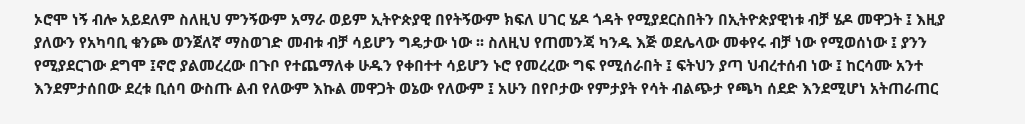ኦሮሞ ነኝ ብሎ አይደለም ስለዚህ ምንኝውም አማራ ወይም ኢትዮጵያዊ በየትኝውም ክፍለ ሀገር ሄዶ ጎዳት የሚያደርስበትን በኢትዮጵያዊነቱ ብቻ ሄዶ መዋጋት ፤ እዚያ ያለውን የአካባቢ ቁንጮ ወንጀለኛ ማስወገድ መብቱ ብቻ ሳይሆን ግዴታው ነው ፡፡ ስለዚህ የጠመንጃ ካንዱ እጅ ወደሌላው መቀየሩ ብቻ ነው የሚወሰነው ፤ ያንን የሚያደርገው ደግሞ ፤ኖሮ ያልመረረው በጉቦ የተጨማለቀ ሁዱን የቀበተተ ሳይሆን ኑሮ የመረረው ግፍ የሚሰራበት ፤ ፍትህን ያጣ ህብረተሰብ ነው ፤ ከርሳሙ አንተ እንደምታሰበው ደረቱ ቢሰባ ውስጡ ልብ የለውም እኩል መዋጋት ወኔው የለውም ፤ አሁን በየቦታው የምታያት የሳት ብልጭታ የጫካ ሰደድ እንደሚሆነ አትጠራጠር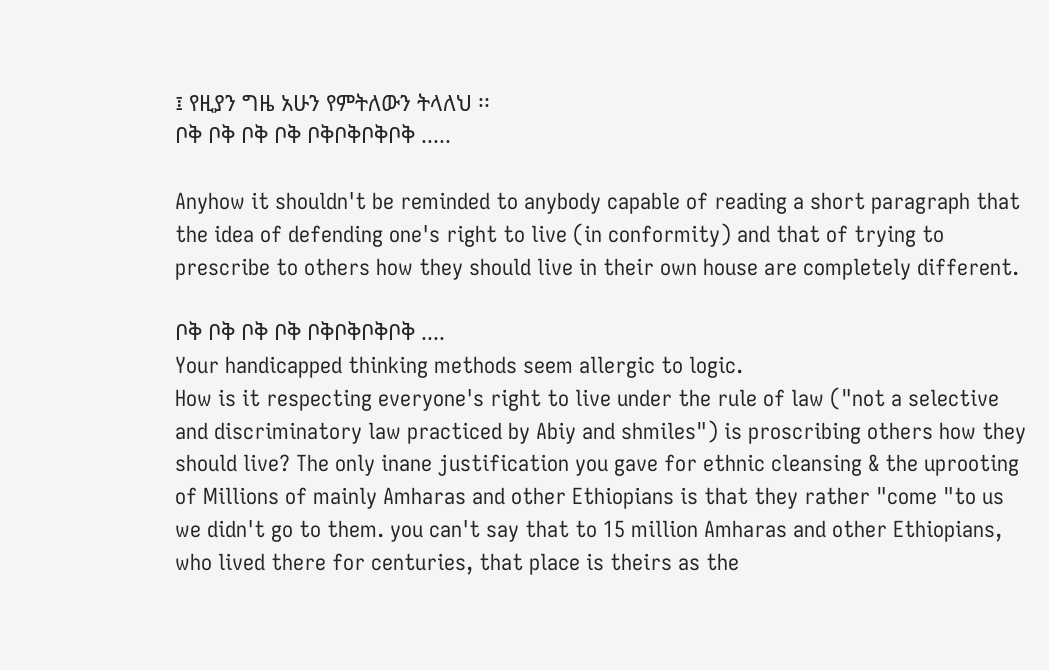፤ የዚያን ግዜ አሁን የምትለውን ትላለህ ፡፡
ቦቅ ቦቅ ቦቅ ቦቅ ቦቅቦቅቦቅቦቅ .....

Anyhow it shouldn't be reminded to anybody capable of reading a short paragraph that the idea of defending one's right to live (in conformity) and that of trying to prescribe to others how they should live in their own house are completely different.

ቦቅ ቦቅ ቦቅ ቦቅ ቦቅቦቅቦቅቦቅ ....
Your handicapped thinking methods seem allergic to logic.
How is it respecting everyone's right to live under the rule of law ("not a selective and discriminatory law practiced by Abiy and shmiles") is proscribing others how they should live? The only inane justification you gave for ethnic cleansing & the uprooting of Millions of mainly Amharas and other Ethiopians is that they rather "come "to us we didn't go to them. you can't say that to 15 million Amharas and other Ethiopians, who lived there for centuries, that place is theirs as the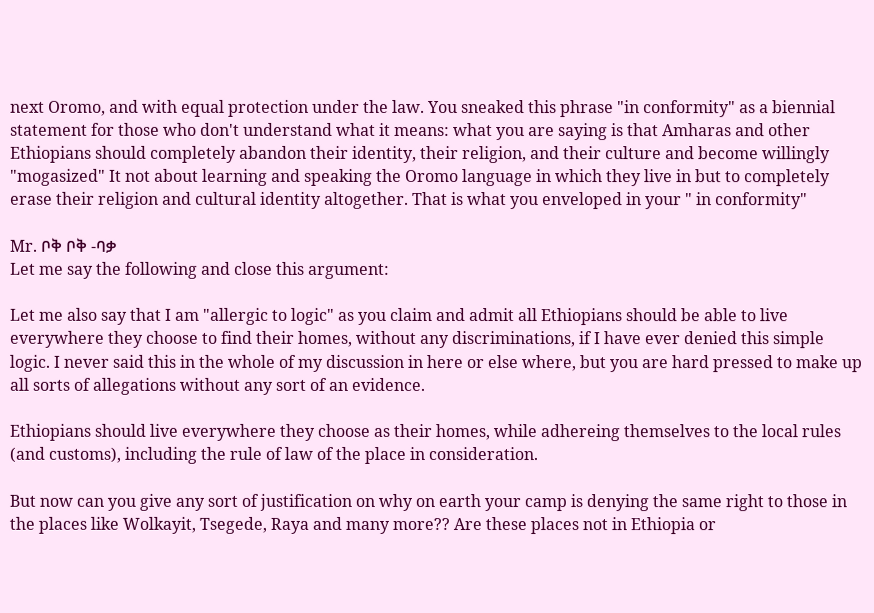next Oromo, and with equal protection under the law. You sneaked this phrase "in conformity" as a biennial statement for those who don't understand what it means: what you are saying is that Amharas and other Ethiopians should completely abandon their identity, their religion, and their culture and become willingly "mogasized" It not about learning and speaking the Oromo language in which they live in but to completely erase their religion and cultural identity altogether. That is what you enveloped in your " in conformity"

Mr. ቦቅ ቦቅ -ባቃ
Let me say the following and close this argument:

Let me also say that I am "allergic to logic" as you claim and admit all Ethiopians should be able to live everywhere they choose to find their homes, without any discriminations, if I have ever denied this simple logic. I never said this in the whole of my discussion in here or else where, but you are hard pressed to make up all sorts of allegations without any sort of an evidence.

Ethiopians should live everywhere they choose as their homes, while adhereing themselves to the local rules (and customs), including the rule of law of the place in consideration.

But now can you give any sort of justification on why on earth your camp is denying the same right to those in the places like Wolkayit, Tsegede, Raya and many more?? Are these places not in Ethiopia or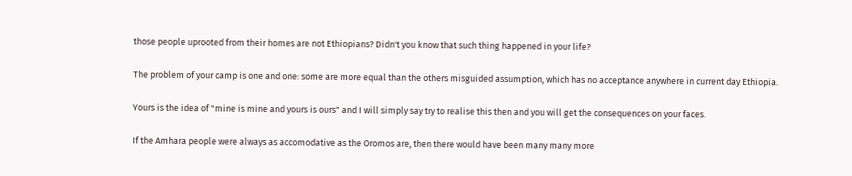those people uprooted from their homes are not Ethiopians? Didn't you know that such thing happened in your life?

The problem of your camp is one and one: some are more equal than the others misguided assumption, which has no acceptance anywhere in current day Ethiopia.

Yours is the idea of "mine is mine and yours is ours" and I will simply say try to realise this then and you will get the consequences on your faces.

If the Amhara people were always as accomodative as the Oromos are, then there would have been many many more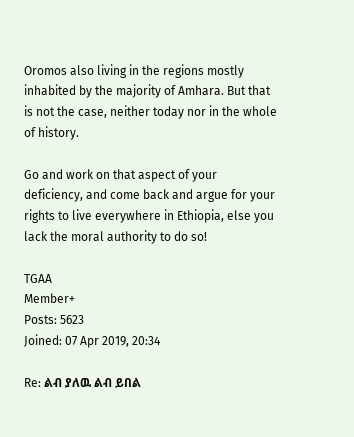Oromos also living in the regions mostly inhabited by the majority of Amhara. But that is not the case, neither today nor in the whole of history.

Go and work on that aspect of your deficiency, and come back and argue for your rights to live everywhere in Ethiopia, else you lack the moral authority to do so!

TGAA
Member+
Posts: 5623
Joined: 07 Apr 2019, 20:34

Re: ልብ ያለዉ ልብ ይበል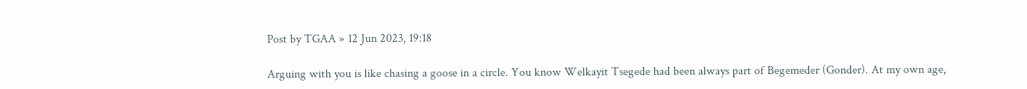Post by TGAA » 12 Jun 2023, 19:18

Arguing with you is like chasing a goose in a circle. You know Welkayit Tsegede had been always part of Begemeder (Gonder). At my own age,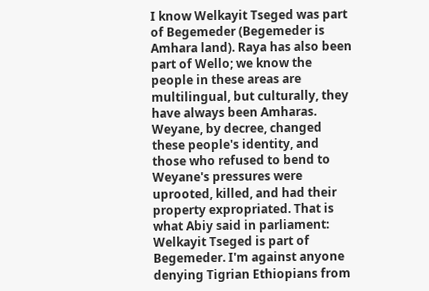I know Welkayit Tseged was part of Begemeder (Begemeder is Amhara land). Raya has also been part of Wello; we know the people in these areas are multilingual, but culturally, they have always been Amharas. Weyane, by decree, changed these people's identity, and those who refused to bend to Weyane's pressures were uprooted, killed, and had their property expropriated. That is what Abiy said in parliament: Welkayit Tseged is part of Begemeder. I'm against anyone denying Tigrian Ethiopians from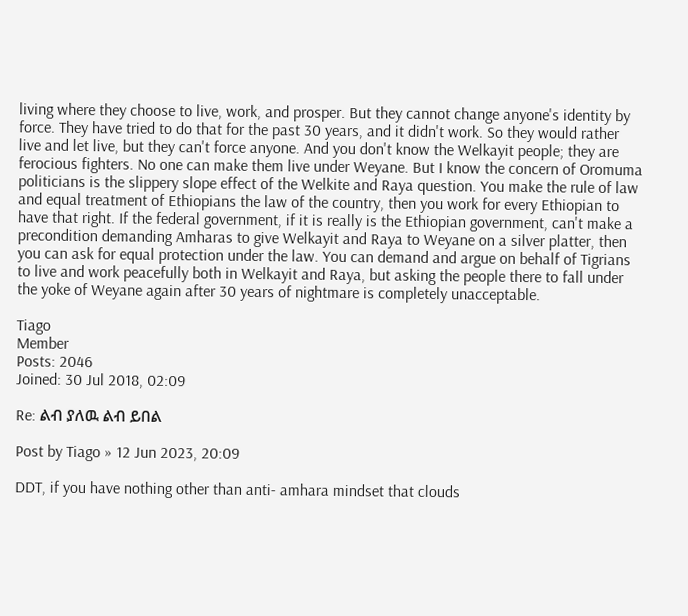living where they choose to live, work, and prosper. But they cannot change anyone's identity by force. They have tried to do that for the past 30 years, and it didn't work. So they would rather live and let live, but they can't force anyone. And you don't know the Welkayit people; they are ferocious fighters. No one can make them live under Weyane. But I know the concern of Oromuma politicians is the slippery slope effect of the Welkite and Raya question. You make the rule of law and equal treatment of Ethiopians the law of the country, then you work for every Ethiopian to have that right. If the federal government, if it is really is the Ethiopian government, can't make a precondition demanding Amharas to give Welkayit and Raya to Weyane on a silver platter, then you can ask for equal protection under the law. You can demand and argue on behalf of Tigrians to live and work peacefully both in Welkayit and Raya, but asking the people there to fall under the yoke of Weyane again after 30 years of nightmare is completely unacceptable.

Tiago
Member
Posts: 2046
Joined: 30 Jul 2018, 02:09

Re: ልብ ያለዉ ልብ ይበል

Post by Tiago » 12 Jun 2023, 20:09

DDT, if you have nothing other than anti- amhara mindset that clouds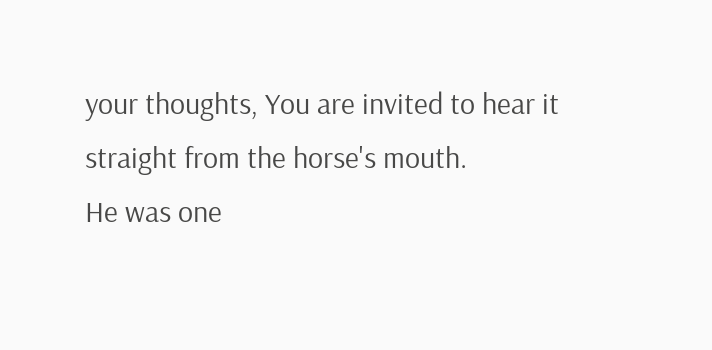your thoughts, You are invited to hear it straight from the horse's mouth.
He was one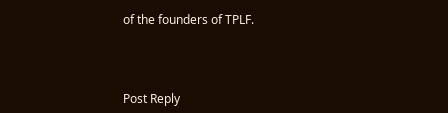of the founders of TPLF.



Post Reply